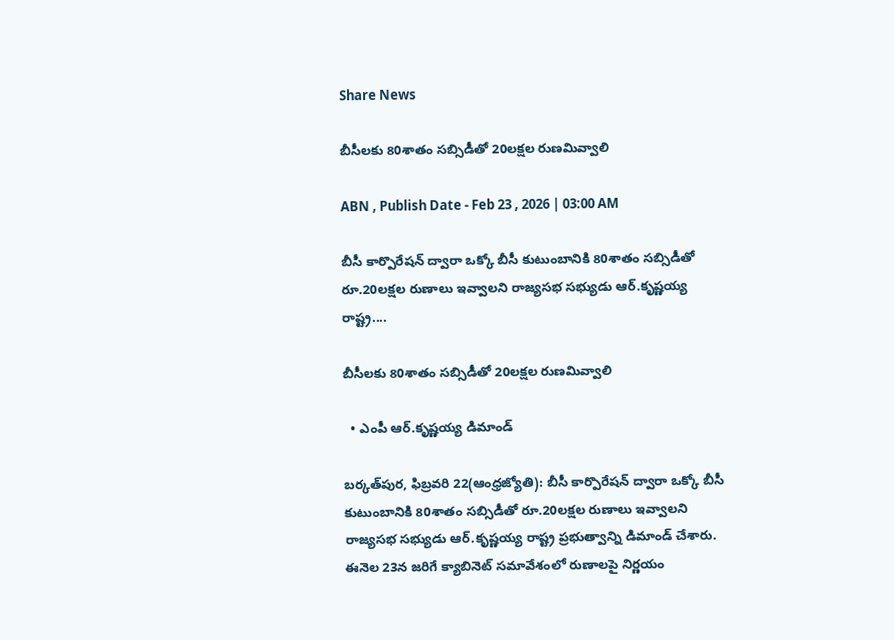Share News

బీసీలకు 80శాతం సబ్సిడీతో 20లక్షల రుణమివ్వాలి

ABN , Publish Date - Feb 23 , 2026 | 03:00 AM

బీసీ కార్పొరేషన్‌ ద్వారా ఒక్కో బీసీ కుటుంబానికి 80శాతం సబ్సిడీతో రూ.20లక్షల రుణాలు ఇవ్వాలని రాజ్యసభ సభ్యుడు ఆర్‌.కృష్ణయ్య రాష్ట్ర....

బీసీలకు 80శాతం సబ్సిడీతో 20లక్షల రుణమివ్వాలి

  • ఎంపీ ఆర్‌.కృష్ణయ్య డిమాండ్‌

బర్కత్‌పుర, ఫిబ్రవరి 22(ఆంధ్రజ్యోతి): బీసీ కార్పొరేషన్‌ ద్వారా ఒక్కో బీసీ కుటుంబానికి 80శాతం సబ్సిడీతో రూ.20లక్షల రుణాలు ఇవ్వాలని రాజ్యసభ సభ్యుడు ఆర్‌.కృష్ణయ్య రాష్ట్ర ప్రభుత్వాన్ని డిమాండ్‌ చేశారు. ఈనెల 23న జరిగే క్యాబినెట్‌ సమావేశంలో రుణాలపై నిర్ణయం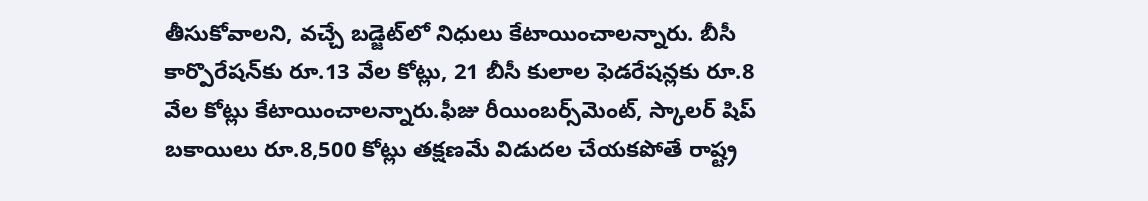తీసుకోవాలని, వచ్చే బడ్జెట్‌లో నిధులు కేటాయించాలన్నారు. బీసీ కార్పొరేషన్‌కు రూ.13 వేల కోట్లు, 21 బీసీ కులాల ఫెడరేషన్లకు రూ.8 వేల కోట్లు కేటాయించాలన్నారు.ఫీజు రీయింబర్స్‌మెంట్‌, స్కాలర్‌ షిప్‌ బకాయిలు రూ.8,500 కోట్లు తక్షణమే విడుదల చేయకపోతే రాష్ట్ర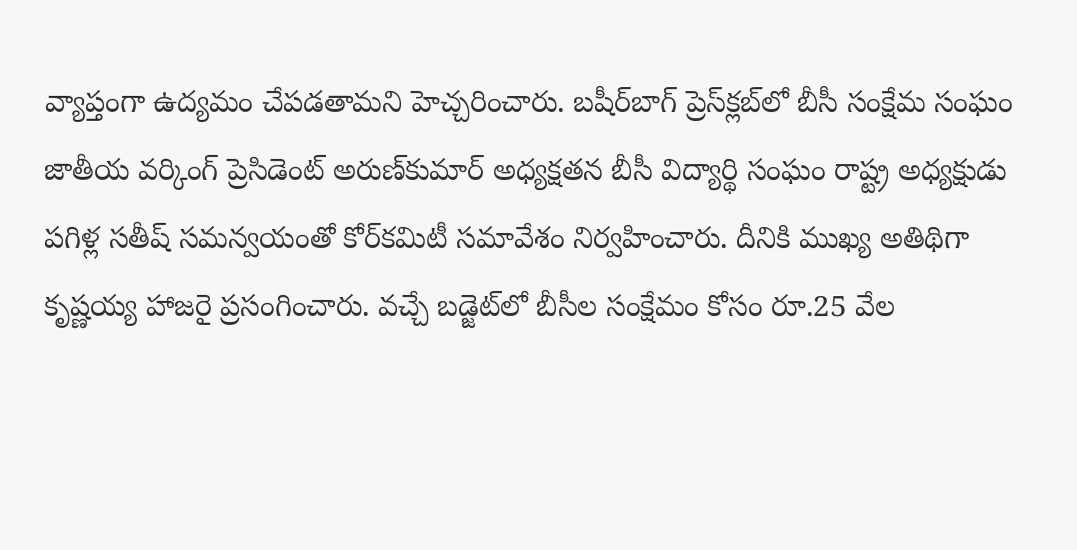వ్యాప్తంగా ఉద్యమం చేపడతామని హెచ్చరించారు. బషీర్‌బాగ్‌ ప్రెస్‌క్లబ్‌లో బీసీ సంక్షేమ సంఘం జాతీయ వర్కింగ్‌ ప్రెసిడెంట్‌ అరుణ్‌కుమార్‌ అధ్యక్షతన బీసీ విద్యార్థి సంఘం రాష్ట్ర అధ్యక్షుడు పగిళ్ల సతీష్‌ సమన్వయంతో కోర్‌కమిటీ సమావేశం నిర్వహించారు. దీనికి ముఖ్య అతిథిగా కృష్ణయ్య హాజరై ప్రసంగించారు. వచ్చే బడ్జెట్‌లో బీసీల సంక్షేమం కోసం రూ.25 వేల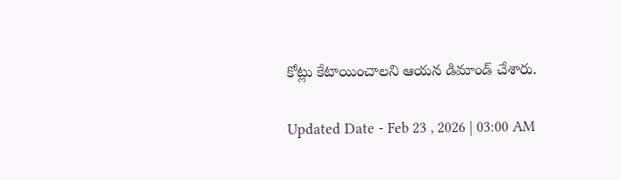కోట్లు కేటాయించాలని ఆయన డిమాండ్‌ చేశారు.

Updated Date - Feb 23 , 2026 | 03:00 AM